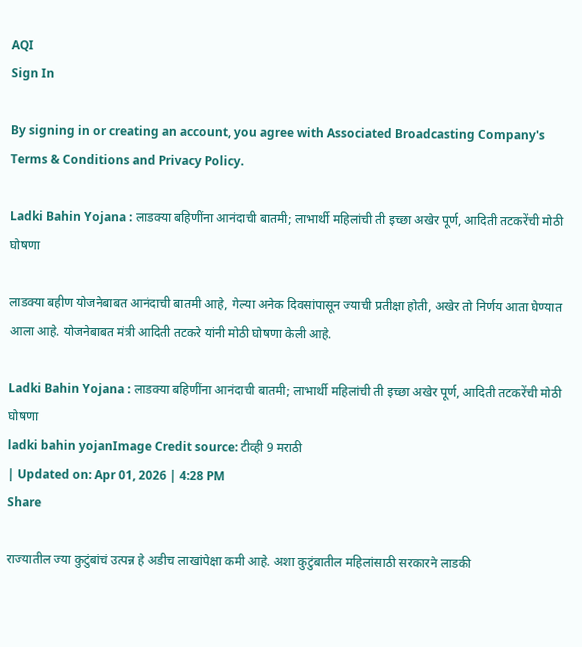AQI
Sign In

By signing in or creating an account, you agree with Associated Broadcasting Company's Terms & Conditions and Privacy Policy.

Ladki Bahin Yojana : लाडक्या बहिणींना आनंदाची बातमी; लाभार्थी महिलांची ती इच्छा अखेर पूर्ण, आदिती तटकरेंची मोठी घोषणा

लाडक्या बहीण योजनेबाबत आनंदाची बातमी आहे, गेल्या अनेक दिवसांपासून ज्याची प्रतीक्षा होती, अखेर तो निर्णय आता घेण्यात आला आहे. योजनेबाबत मंत्री आदिती तटकरे यांनी मोठी घोषणा केली आहे.

Ladki Bahin Yojana : लाडक्या बहिणींना आनंदाची बातमी; लाभार्थी महिलांची ती इच्छा अखेर पूर्ण, आदिती तटकरेंची मोठी घोषणा
ladki bahin yojanImage Credit source: टीव्ही 9 मराठी
| Updated on: Apr 01, 2026 | 4:28 PM
Share

राज्यातील ज्या कुटुंबांचं उत्पन्न हे अडीच लाखांपेक्षा कमी आहे. अशा कुटुंबातील महिलांसाठी सरकारने लाडकी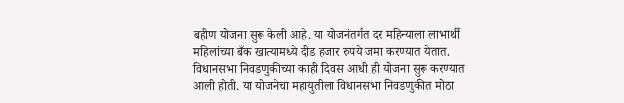बहीण योजना सुरू केली आहे. या योजनंतर्गत दर महिन्याला लाभार्थी महिलांच्या बँक खात्यामध्ये दीड हजार रुपये जमा करण्यात येतात. विधानसभा निवडणुकीच्या काही दिवस आधी ही योजना सुरू करण्यात आली होती. या योजनेचा महायुतीला विधानसभा निवडणुकीत मोठा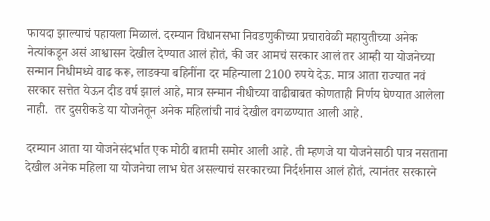फायदा झाल्याचं पहायला मिळालं. दरम्यान विधानसभा निवडणुकीच्या प्रचारावेळी महायुतीच्या अनेक नेत्यांकडून असं आश्वासन देखील देण्यात आलं होतं, की जर आमचं सरकार आलं तर आम्ही या योजनेच्या सन्मान निधीमध्ये वाढ करू, लाडक्या बहिनींना दर महिन्याला 2100 रुपये देऊ. मात्र आता राज्यात नवं सरकार सत्तेत येऊन दीड वर्ष झालं आहे, मात्र सन्मान नीधीच्या वाढीबाबत कोणताही निर्णय घेण्यात आलेला नाही.  तर दुसरीकडे या योजनेतून अनेक महिलांची नावं देखील वगळण्यात आली आहे.

दरम्यान आता या योजनेसंदर्भात एक मोठी बातमी समोर आली आहे. ती म्हणजे या योजनेसाठी पात्र नसताना देखील अनेक महिला या योजनेचा लाभ घेत असल्याचं सरकारच्या निर्दर्शनास आलं होतं, त्यानंतर सरकारने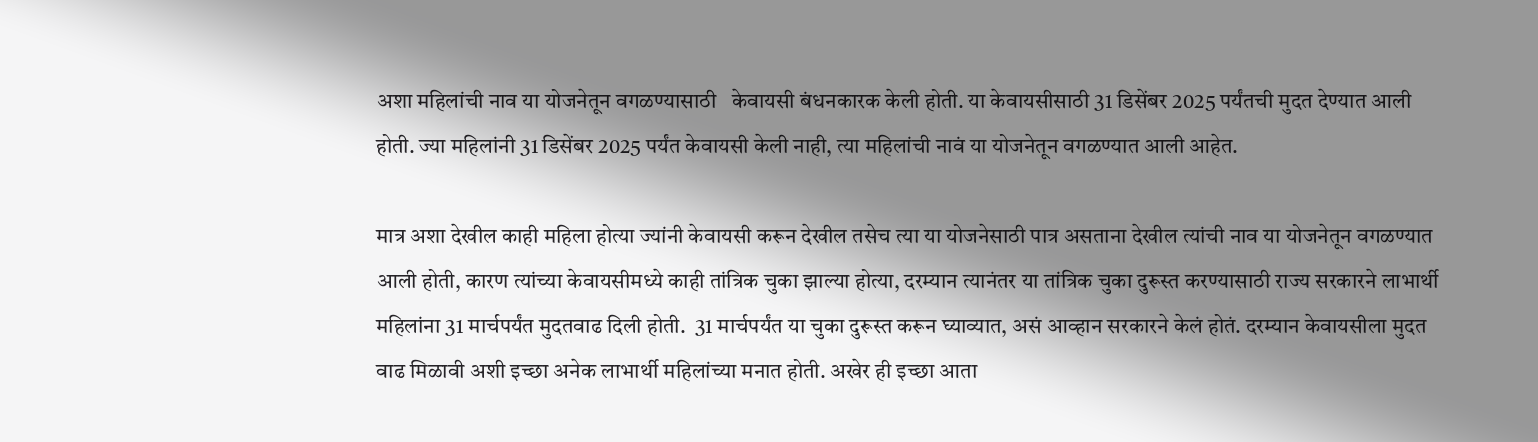अशा महिलांची नाव या योजनेतून वगळण्यासाठी   केवायसी बंधनकारक केली होती. या केवायसीसाठी 31 डिसेंबर 2025 पर्यंतची मुदत देण्यात आली होती. ज्या महिलांनी 31 डिसेंबर 2025 पर्यंत केवायसी केली नाही, त्या महिलांची नावं या योजनेतून वगळण्यात आली आहेत.

मात्र अशा देखील काही महिला होत्या ज्यांनी केवायसी करून देखील तसेच त्या या योजनेसाठी पात्र असताना देखील त्यांची नाव या योजनेतून वगळण्यात आली होती, कारण त्यांच्या केवायसीमध्ये काही तांत्रिक चुका झाल्या होत्या, दरम्यान त्यानंतर या तांत्रिक चुका दुरूस्त करण्यासाठी राज्य सरकारने लाभार्थी महिलांना 31 मार्चपर्यंत मुदतवाढ दिली होती.  31 मार्चपर्यंत या चुका दुरूस्त करून घ्याव्यात, असं आव्हान सरकारने केलं होतं. दरम्यान केवायसीला मुदत वाढ मिळावी अशी इच्छा अनेक लाभार्थी महिलांच्या मनात होती. अखेर ही इच्छा आता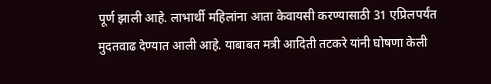पूर्ण झाली आहे. लाभार्थी महिलांना आता केवायसी करण्यासाठी 31 एप्रिलपर्यंत मुदतवाढ देण्यात आली आहे. याबाबत मत्री आदिती तटकरे यांनी घोषणा केली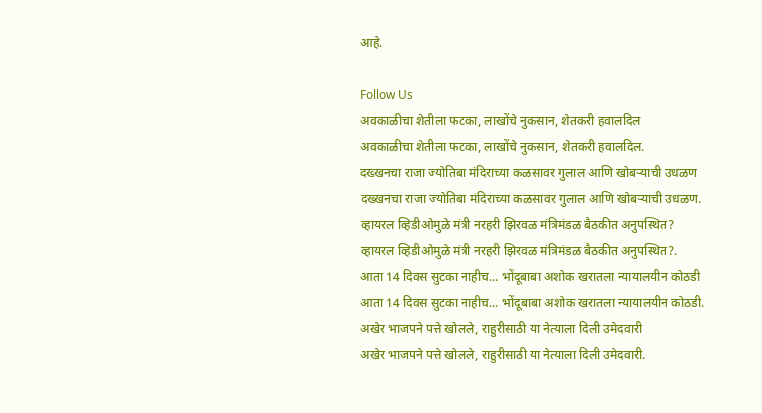आहे.

Follow Us
अवकाळीचा शेतीला फटका, लाखोंचे नुकसान, शेतकरी हवालदिल
अवकाळीचा शेतीला फटका, लाखोंचे नुकसान, शेतकरी हवालदिल.
दख्खनचा राजा ज्योतिबा मंदिराच्या कळसावर गुलाल आणि खोबऱ्याची उधळण
दख्खनचा राजा ज्योतिबा मंदिराच्या कळसावर गुलाल आणि खोबऱ्याची उधळण.
व्हायरल व्हिडीओमुळे मंत्री नरहरी झिरवळ मंत्रिमंडळ बैठकीत अनुपस्थित?
व्हायरल व्हिडीओमुळे मंत्री नरहरी झिरवळ मंत्रिमंडळ बैठकीत अनुपस्थित?.
आता 14 दिवस सुटका नाहीच... भोंदूबाबा अशोक खरातला न्यायालयीन कोठडी
आता 14 दिवस सुटका नाहीच... भोंदूबाबा अशोक खरातला न्यायालयीन कोठडी.
अखेर भाजपने पत्ते खोलले, राहुरीसाठी या नेत्याला दिली उमेदवारी
अखेर भाजपने पत्ते खोलले, राहुरीसाठी या नेत्याला दिली उमेदवारी.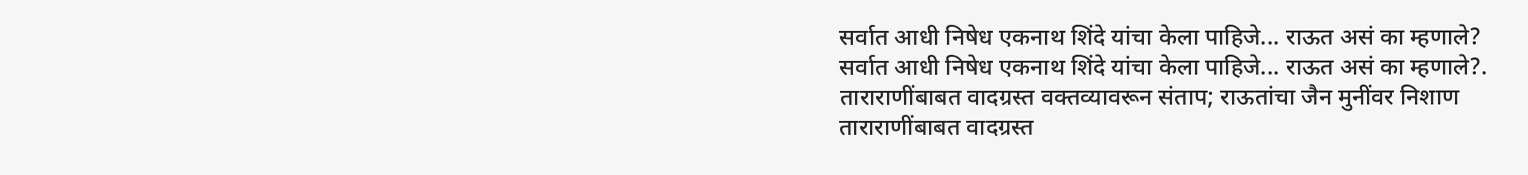सर्वात आधी निषेध एकनाथ शिंदे यांचा केला पाहिजे... राऊत असं का म्हणाले?
सर्वात आधी निषेध एकनाथ शिंदे यांचा केला पाहिजे... राऊत असं का म्हणाले?.
ताराराणींबाबत वादग्रस्त वक्तव्यावरून संताप; राऊतांचा जैन मुनींवर निशाण
ताराराणींबाबत वादग्रस्त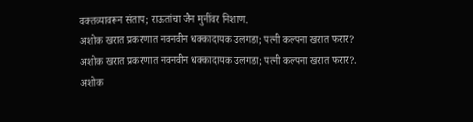वक्तव्यावरून संताप; राऊतांचा जैन मुनींवर निशाण.
अशोक खरात प्रकरणात नवनवीन धक्कादायक उलगडा; पत्नी कल्पना खरात फरार?
अशोक खरात प्रकरणात नवनवीन धक्कादायक उलगडा; पत्नी कल्पना खरात फरार?.
अशोक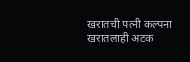खरातची पत्नी कल्पना खरातलाही अटक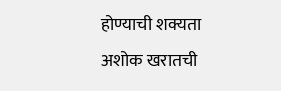होण्याची शक्यता
अशोक खरातची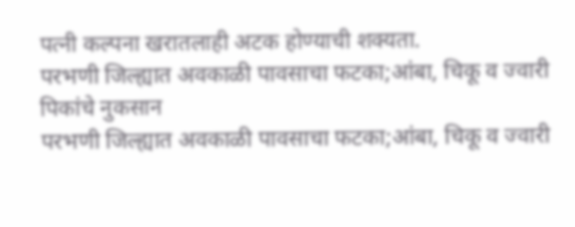पत्नी कल्पना खरातलाही अटक होण्याची शक्यता.
परभणी जिल्ह्यात अवकाळी पावसाचा फटका;आंबा, चिकू व ज्वारी पिकांचे नुकसान
परभणी जिल्ह्यात अवकाळी पावसाचा फटका;आंबा, चिकू व ज्वारी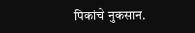पिकांचे नुकसान.